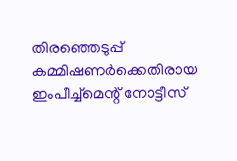തിരഞ്ഞെടുപ്പ് കമ്മിഷണർക്കെതിരായ ഇംപീച്ച്‌മെന്റ് നോട്ടീസ്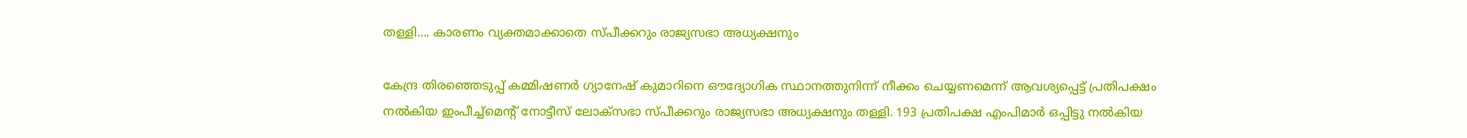തള്ളി…. കാരണം വ്യക്തമാക്കാതെ സ്പീക്കറും രാജ്യസഭാ അധ്യക്ഷനും

കേന്ദ്ര തിരഞ്ഞെടുപ്പ് കമ്മിഷണർ ഗ്യാനേഷ് കുമാറിനെ ഔദ്യോഗിക സ്ഥാനത്തുനിന്ന് നീക്കം ചെയ്യണമെന്ന് ആവശ്യപ്പെട്ട് പ്രതിപക്ഷം നൽകിയ ഇംപീച്ച്‌മെന്റ് നോട്ടീസ് ലോക്‌സഭാ സ്പീക്കറും രാജ്യസഭാ അധ്യക്ഷനും തള്ളി. 193 പ്രതിപക്ഷ എംപിമാർ ഒപ്പിട്ടു നൽകിയ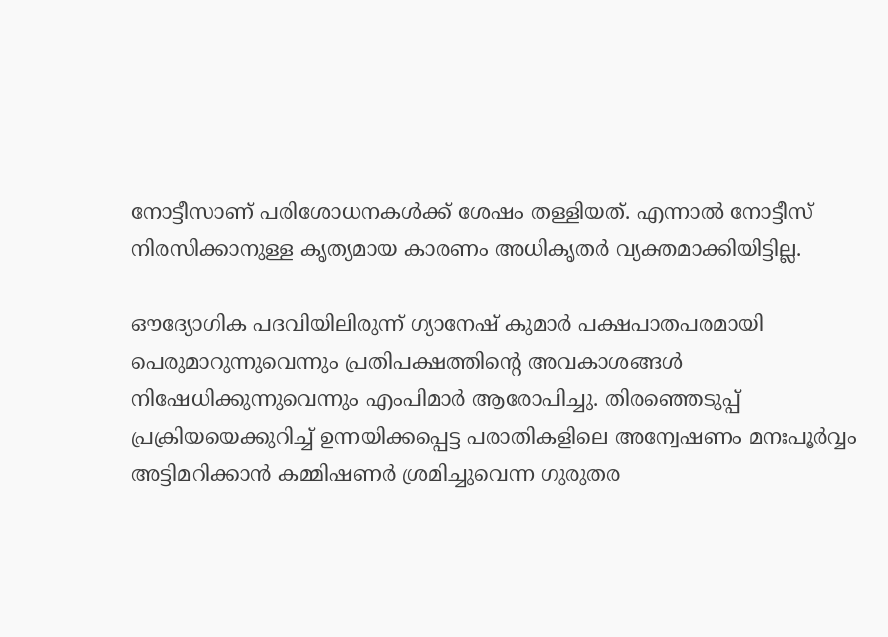നോട്ടീസാണ് പരിശോധനകൾക്ക് ശേഷം തള്ളിയത്. എന്നാൽ നോട്ടീസ് നിരസിക്കാനുള്ള കൃത്യമായ കാരണം അധികൃതർ വ്യക്തമാക്കിയിട്ടില്ല.

ഔദ്യോഗിക പദവിയിലിരുന്ന് ഗ്യാനേഷ് കുമാർ പക്ഷപാതപരമായി പെരുമാറുന്നുവെന്നും പ്രതിപക്ഷത്തിന്റെ അവകാശങ്ങൾ നിഷേധിക്കുന്നുവെന്നും എംപിമാർ ആരോപിച്ചു. തിരഞ്ഞെടുപ്പ് പ്രക്രിയയെക്കുറിച്ച് ഉന്നയിക്കപ്പെട്ട പരാതികളിലെ അന്വേഷണം മനഃപൂർവ്വം അട്ടിമറിക്കാൻ കമ്മിഷണർ ശ്രമിച്ചുവെന്ന ഗുരുതര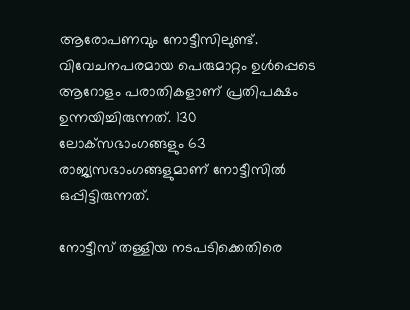ആരോപണവും നോട്ടീസിലുണ്ട്. വിവേചനപരമായ പെരുമാറ്റം ഉൾപ്പെടെ ആറോളം പരാതികളാണ് പ്രതിപക്ഷം ഉന്നയിച്ചിരുന്നത്. 130 ലോക്‌സഭാംഗങ്ങളും 63 രാജ്യസഭാംഗങ്ങളുമാണ് നോട്ടീസിൽ ഒപ്പിട്ടിരുന്നത്.

നോട്ടീസ് തള്ളിയ നടപടിക്കെതിരെ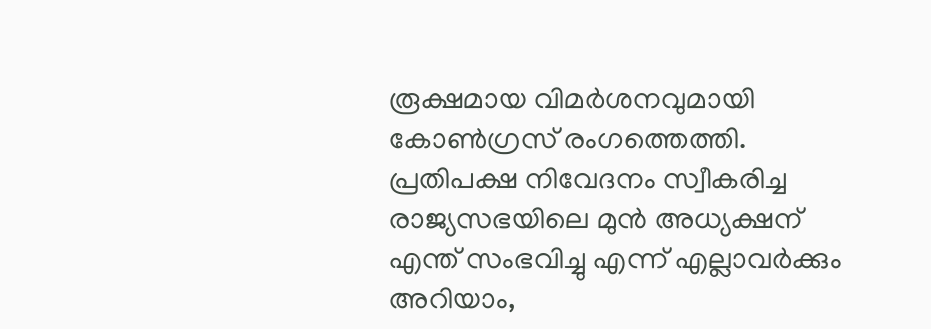രൂക്ഷമായ വിമർശനവുമായി കോൺഗ്രസ് രംഗത്തെത്തി. പ്രതിപക്ഷ നിവേദനം സ്വീകരിച്ച രാജ്യസഭയിലെ മുൻ അധ്യക്ഷന് എന്ത് സംഭവിച്ചു എന്ന് എല്ലാവർക്കും അറിയാം,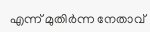എന്ന് മുതിർന്ന നേതാവ്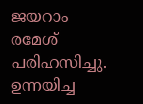ജയറാം രമേശ് പരിഹസിച്ചു. ഉന്നയിച്ച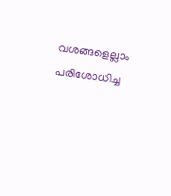വശങ്ങളെല്ലാം പരിശോധിച്ച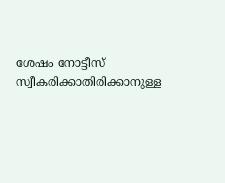ശേഷം നോട്ടീസ് സ്വീകരിക്കാതിരിക്കാനുള്ള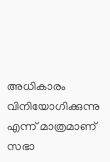അധികാരം വിനിയോഗിക്കുന്നു എന്ന് മാത്രമാണ് സഭാ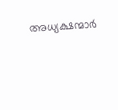അധ്യക്ഷന്മാർ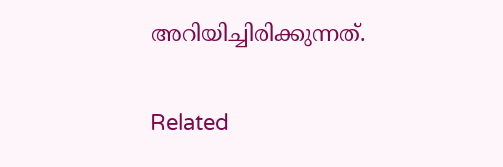അറിയിച്ചിരിക്കുന്നത്.

Related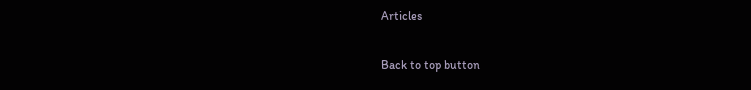Articles

Back to top button